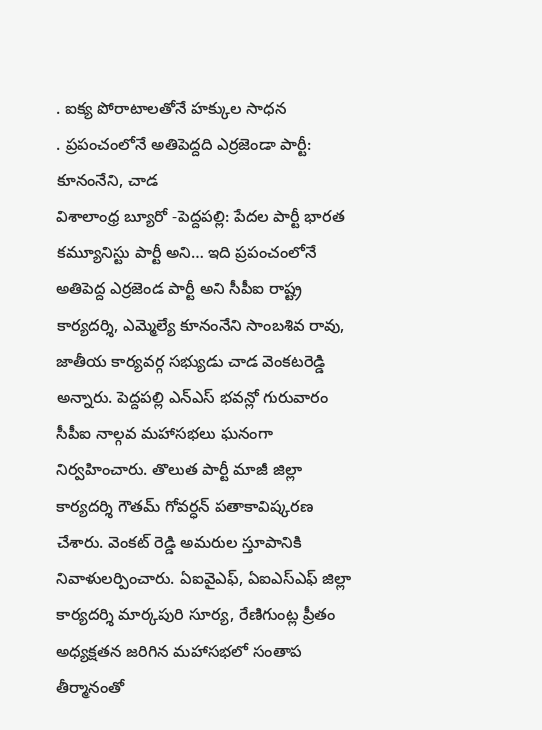. ఐక్య పోరాటాలతోనే హక్కుల సాధన
. ప్రపంచంలోనే అతిపెద్దది ఎర్రజెండా పార్టీ: కూనంనేని, చాడ
విశాలాంధ్ర బ్యూరో -పెద్దపల్లి: పేదల పార్టీ భారత కమ్యూనిస్టు పార్టీ అని… ఇది ప్రపంచంలోనే అతిపెద్ద ఎర్రజెండ పార్టీ అని సీపీఐ రాష్ట్ర కార్యదర్శి, ఎమ్మెల్యే కూనంనేని సాంబశివ రావు, జాతీయ కార్యవర్గ సభ్యుడు చాడ వెంకటరెడ్డి అన్నారు. పెద్దపల్లి ఎన్ఎస్ భవన్లో గురువారం సీపీఐ నాల్గవ మహాసభలు ఘనంగా నిర్వహించారు. తొలుత పార్టీ మాజీ జిల్లా కార్యదర్శి గౌతమ్ గోవర్ధన్ పతాకావిష్కరణ చేశారు. వెంకట్ రెడ్డి అమరుల స్తూపానికి నివాళులర్పించారు. ఏఐవైఎఫ్, ఏఐఎస్ఎఫ్ జిల్లా కార్యదర్శి మార్కపురి సూర్య, రేణిగుంట్ల ప్రీతం అధ్యక్షతన జరిగిన మహాసభలో సంతాప తీర్మానంతో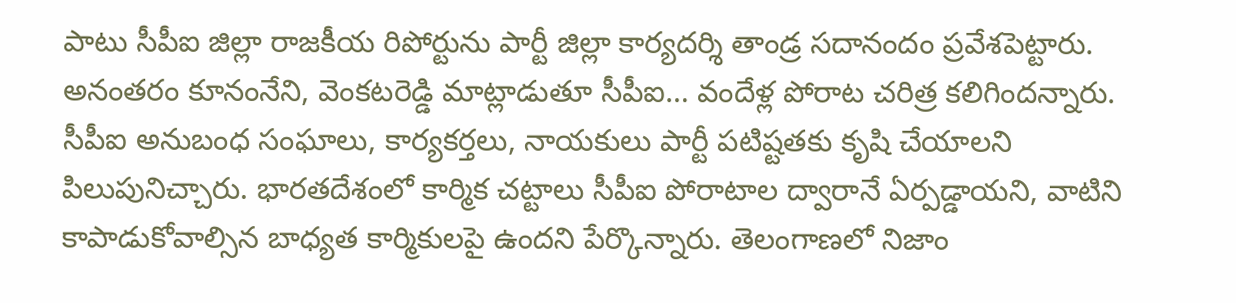పాటు సీపీఐ జిల్లా రాజకీయ రిపోర్టును పార్టీ జిల్లా కార్యదర్శి తాండ్ర సదానందం ప్రవేశపెట్టారు. అనంతరం కూనంనేని, వెంకటరెడ్డి మాట్లాడుతూ సీపీఐ… వందేళ్ల పోరాట చరిత్ర కలిగిందన్నారు. సీపీఐ అనుబంధ సంఘాలు, కార్యకర్తలు, నాయకులు పార్టీ పటిష్టతకు కృషి చేయాలని పిలుపునిచ్చారు. భారతదేశంలో కార్మిక చట్టాలు సీపీఐ పోరాటాల ద్వారానే ఏర్పడ్డాయని, వాటిని కాపాడుకోవాల్సిన బాధ్యత కార్మికులపై ఉందని పేర్కొన్నారు. తెలంగాణలో నిజాం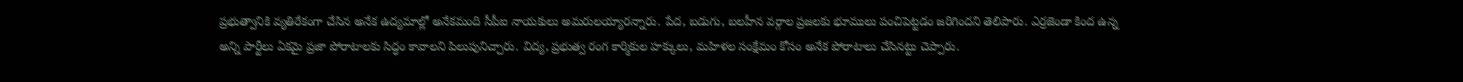ప్రభుత్వానికి వ్యతిరేకంగా చేసిన అనేక ఉద్యమాల్లో అనేకమంది సీపీఐ నాయకులు అమరులయ్యారన్నారు. పేద, బడుగు, బలహీన వర్గాల ప్రజలకు భూములు పంచిపెట్టడం జరిగిందని తెలిపారు. ఎర్రజెండా కింద ఉన్న అన్ని పార్టీలు ఏకమై ప్రజా పోరాటాలకు సిద్ధం కావాలని పిలుపునిచ్చారు. విద్య, ప్రభుత్వ రంగ కార్మికుల హక్కులు, మహిళల సంక్షేమం కోసం అనేక పోరాటాలు చేసినట్టు చెప్పారు.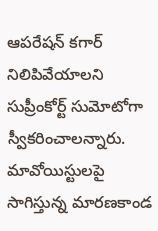ఆపరేషన్ కగార్ నిలిపివేయాలని సుప్రీంకోర్ట్ సుమోటోగా స్వీకరించాలన్నారు. మావోయిస్టులపై సాగిస్తున్న మారణకాండ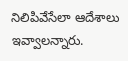నిలిపివేసేలా ఆదేశాలు ఇవ్వాలన్నారు.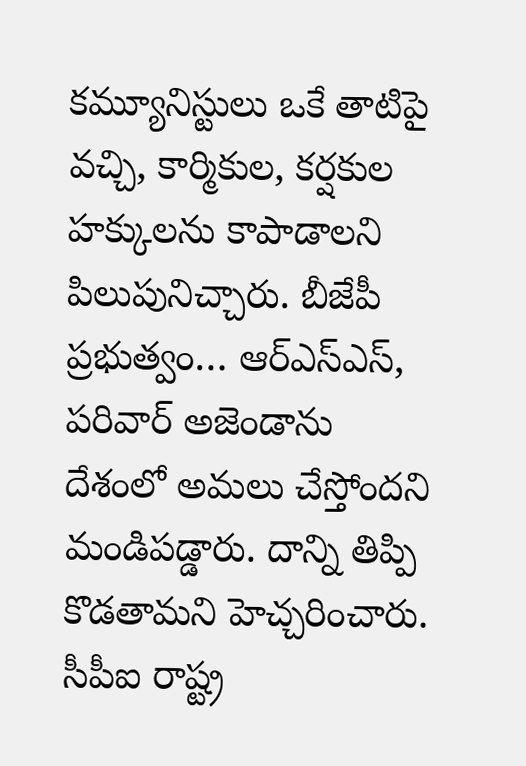కమ్యూనిస్టులు ఒకే తాటిపై వచ్చి, కార్మికుల, కర్షకుల హక్కులను కాపాడాలని పిలుపునిచ్చారు. బీజేపీ ప్రభుత్వం… ఆర్ఎస్ఎస్, పరివార్ అజెండాను దేశంలో అమలు చేస్తోందని మండిపడ్డారు. దాన్ని తిప్పి కొడతామని హెచ్చరించారు. సీపీఐ రాష్ట్ర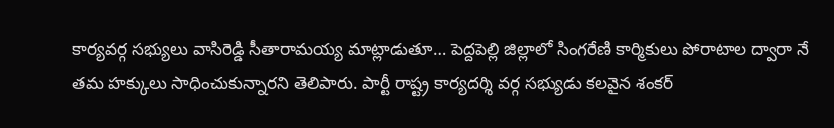కార్యవర్గ సభ్యులు వాసిరెడ్డి సీతారామయ్య మాట్లాడుతూ… పెద్దపెల్లి జిల్లాలో సింగరేణి కార్మికులు పోరాటాల ద్వారా నే తమ హక్కులు సాధించుకున్నారని తెలిపారు. పార్టీ రాష్ట్ర కార్యదర్శి వర్గ సభ్యుడు కలవైన శంకర్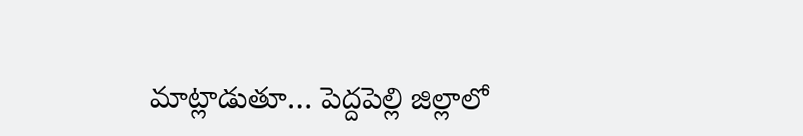మాట్లాడుతూ… పెద్దపెల్లి జిల్లాలో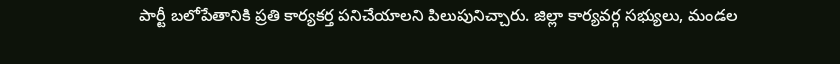పార్టీ బలోపేతానికి ప్రతి కార్యకర్త పనిచేయాలని పిలుపునిచ్చారు. జిల్లా కార్యవర్గ సభ్యులు, మండల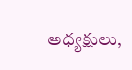అధ్యక్షులు,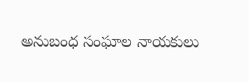అనుబంధ సంఘాల నాయకులు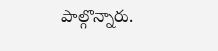పాల్గొన్నారు.